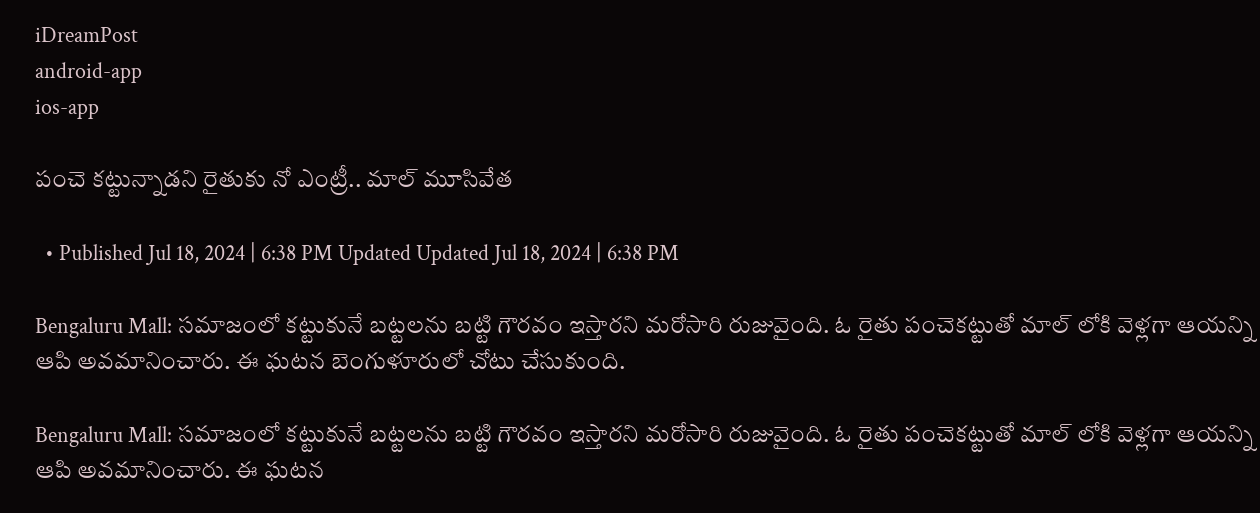iDreamPost
android-app
ios-app

పంచె కట్టున్నాడని రైతుకు నో ఎంట్రీ.. మాల్ మూసివేత

  • Published Jul 18, 2024 | 6:38 PM Updated Updated Jul 18, 2024 | 6:38 PM

Bengaluru Mall: సమాజంలో కట్టుకునే బట్టలను బట్టి గౌరవం ఇస్తారని మరోసారి రుజువైంది. ఓ రైతు పంచెకట్టుతో మాల్ లోకి వెళ్లగా ఆయన్ని ఆపి అవమానించారు. ఈ ఘటన బెంగుళూరులో చోటు చేసుకుంది.

Bengaluru Mall: సమాజంలో కట్టుకునే బట్టలను బట్టి గౌరవం ఇస్తారని మరోసారి రుజువైంది. ఓ రైతు పంచెకట్టుతో మాల్ లోకి వెళ్లగా ఆయన్ని ఆపి అవమానించారు. ఈ ఘటన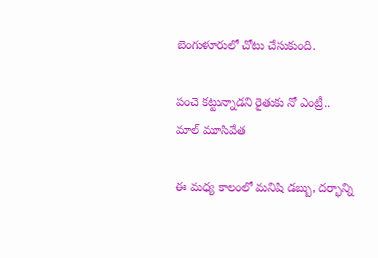బెంగుళూరులో చోటు చేసుకుంది.

పంచె కట్టున్నాడని రైతుకు నో ఎంట్రీ.. మాల్ మూసివేత

ఈ మధ్య కాలంలో మనిషి డబ్బు, దర్భాన్ని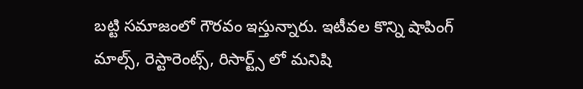బట్టి సమాజంలో గౌరవం ఇస్తున్నారు. ఇటీవల కొన్ని షాపింగ్ మాల్స్, రెస్టారెంట్స్, రిసార్ట్స్ లో మనిషి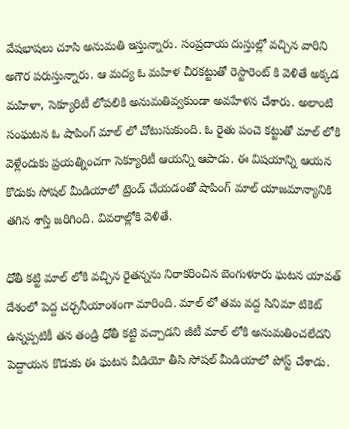వేషభాషలు చూసి అనుమతి ఇస్తున్నారు. సంప్రదాయ దుస్తుల్లో వచ్చిన వారిని అగౌర పరుస్తున్నారు. ఆ మద్య ఓ మహిళ చీరకట్టుతో రెస్టారెంట్ కి వెళితే అక్కడ మహిళా, సెక్యూరిటీ లోపలికి అనుమతివ్వకుండా అవహేళన చేశారు. అలాంటి సంఘటన ఓ షాపింగ్ మాల్ లో చోటుసుకుంది. ఓ రైతు పంచె కట్టుతో మాల్ లోకి వెళ్లేందుకు ప్రయత్నించగా సెక్యూరిటీ ఆయన్ని ఆపాడు. ఈ విషయాన్ని ఆయన కొడుకు సోషల్ మీడియాలో ట్రెండ్ చేయడంతో షాపింగ్ మాల్ యాజమాన్యానికి తగిన శాస్తి జరిగింది. వివరాల్లోకి వెళితే.

ధోతీ కట్టి మాల్ లోకి వచ్చిన రైతన్నను నిరాకరించిన బెంగుళూరు ఘటన యావత్ దేశంలో పెద్ద చర్చనీయాంశంగా మారింది. మాల్ లో తమ వద్ద సినిమా టికెట్ ఉన్నప్పటికీ తన తండ్రి ధోతీ కట్టి వచ్చాడని జీటీ మాల్ లోకి అనుమతించలేదని పెద్దాయన కొడుకు ఈ ఘటన వీడియో తీసి సోషల్ మీడియాలో పోస్ట్ చేశాడు.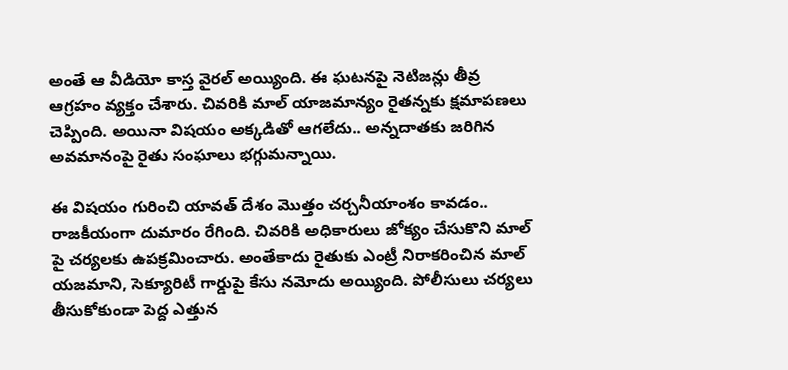అంతే ఆ వీడియో కాస్త వైరల్ అయ్యింది. ఈ ఘటనపై నెటిజన్లు తీవ్ర ఆగ్రహం వ్యక్తం చేశారు. చివరికి మాల్ యాజమాన్యం రైతన్నకు క్షమాపణలు చెప్పింది. అయినా విషయం అక్కడితో ఆగలేదు.. అన్నదాతకు జరిగిన అవమానంపై రైతు సంఘాలు భగ్గుమన్నాయి.

ఈ విషయం గురించి యావత్ దేశం మొత్తం చర్చనీయాంశం కావడం.. రాజకీయంగా దుమారం రేగింది. చివరికి అధికారులు జోక్యం చేసుకొని మాల్ పై చర్యలకు ఉపక్రమించారు. అంతేకాదు రైతుకు ఎంట్రీ నిరాకరించిన మాల్ యజమాని, సెక్యూరిటీ గార్డుపై కేసు నమోదు అయ్యింది. పోలీసులు చర్యలు తీసుకోకుండా పెద్ద ఎత్తున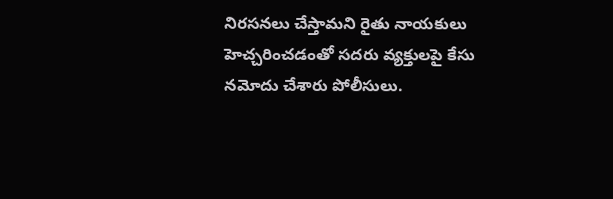నిరసనలు చేస్తామని రైతు నాయకులు హెచ్చరించడంతో సదరు వ్యక్తులపై కేసు నమోదు చేశారు పోలీసులు.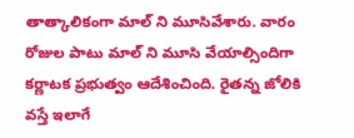తాత్కాలికంగా మాల్ ని మూసివేశారు. వారం రోజుల పాటు మాల్ ని మూసి వేయాల్సిందిగా కర్ణాటక ప్రభుత్వం ఆదేశించింది. రైతన్న జోలికి వస్తే ఇలాగే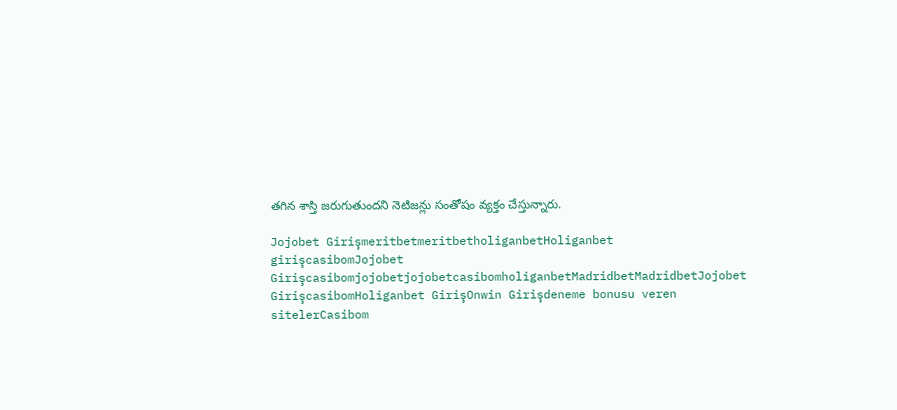తగిన శాస్తి జరుగుతుందని నెటిజన్లు సంతోషం వ్యక్తం చేస్తున్నారు.

Jojobet GirişmeritbetmeritbetholiganbetHoliganbet girişcasibomJojobet GirişcasibomjojobetjojobetcasibomholiganbetMadridbetMadridbetJojobet GirişcasibomHoliganbet GirişOnwin Girişdeneme bonusu veren sitelerCasibom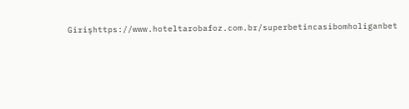Girişhttps://www.hoteltarobafoz.com.br/superbetincasibomholiganbet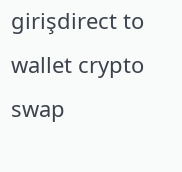girişdirect to wallet crypto swap